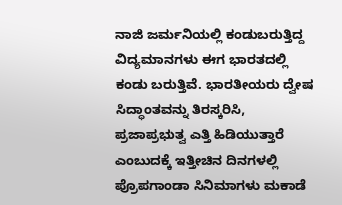ನಾಜಿ ಜರ್ಮನಿಯಲ್ಲಿ ಕಂಡುಬರುತ್ತಿದ್ದ ವಿದ್ಯಮಾನಗಳು ಈಗ ಭಾರತದಲ್ಲಿ ಕಂಡು ಬರುತ್ತಿವೆ. ಭಾರತೀಯರು ದ್ವೇಷ ಸಿದ್ಧಾಂತವನ್ನು ತಿರಸ್ಕರಿಸಿ, ಪ್ರಜಾಪ್ರಭುತ್ವ ಎತ್ತಿ ಹಿಡಿಯುತ್ತಾರೆ ಎಂಬುದಕ್ಕೆ ಇತ್ತೀಚಿನ ದಿನಗಳಲ್ಲಿ ಪ್ರೊಪಗಾಂಡಾ ಸಿನಿಮಾಗಳು ಮಕಾಡೆ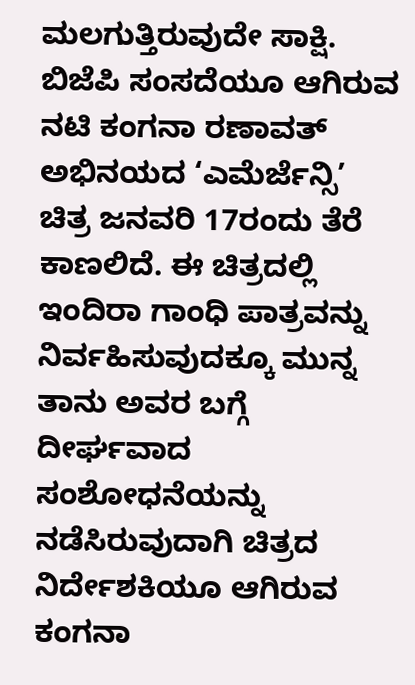ಮಲಗುತ್ತಿರುವುದೇ ಸಾಕ್ಷಿ.
ಬಿಜೆಪಿ ಸಂಸದೆಯೂ ಆಗಿರುವ ನಟಿ ಕಂಗನಾ ರಣಾವತ್ ಅಭಿನಯದ ‘ಎಮೆರ್ಜೆನ್ಸಿ’ ಚಿತ್ರ ಜನವರಿ 17ರಂದು ತೆರೆ ಕಾಣಲಿದೆ. ಈ ಚಿತ್ರದಲ್ಲಿ ಇಂದಿರಾ ಗಾಂಧಿ ಪಾತ್ರವನ್ನು ನಿರ್ವಹಿಸುವುದಕ್ಕೂ ಮುನ್ನ ತಾನು ಅವರ ಬಗ್ಗೆ ದೀರ್ಘವಾದ ಸಂಶೋಧನೆಯನ್ನು ನಡೆಸಿರುವುದಾಗಿ ಚಿತ್ರದ ನಿರ್ದೇಶಕಿಯೂ ಆಗಿರುವ ಕಂಗನಾ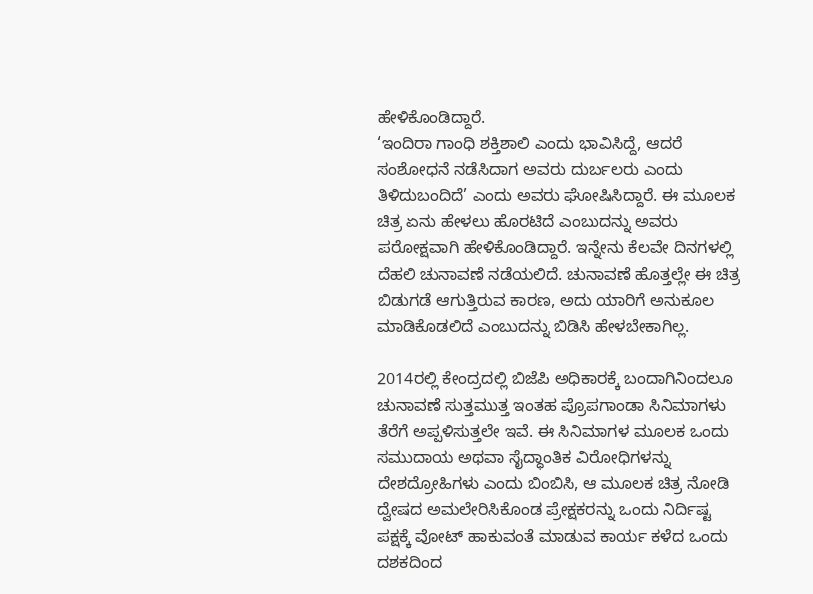ಹೇಳಿಕೊಂಡಿದ್ದಾರೆ.
‘ಇಂದಿರಾ ಗಾಂಧಿ ಶಕ್ತಿಶಾಲಿ ಎಂದು ಭಾವಿಸಿದ್ದೆ, ಆದರೆ ಸಂಶೋಧನೆ ನಡೆಸಿದಾಗ ಅವರು ದುರ್ಬಲರು ಎಂದು ತಿಳಿದುಬಂದಿದೆ’ ಎಂದು ಅವರು ಘೋಷಿಸಿದ್ದಾರೆ. ಈ ಮೂಲಕ ಚಿತ್ರ ಏನು ಹೇಳಲು ಹೊರಟಿದೆ ಎಂಬುದನ್ನು ಅವರು ಪರೋಕ್ಷವಾಗಿ ಹೇಳಿಕೊಂಡಿದ್ದಾರೆ. ಇನ್ನೇನು ಕೆಲವೇ ದಿನಗಳಲ್ಲಿ ದೆಹಲಿ ಚುನಾವಣೆ ನಡೆಯಲಿದೆ. ಚುನಾವಣೆ ಹೊತ್ತಲ್ಲೇ ಈ ಚಿತ್ರ ಬಿಡುಗಡೆ ಆಗುತ್ತಿರುವ ಕಾರಣ, ಅದು ಯಾರಿಗೆ ಅನುಕೂಲ ಮಾಡಿಕೊಡಲಿದೆ ಎಂಬುದನ್ನು ಬಿಡಿಸಿ ಹೇಳಬೇಕಾಗಿಲ್ಲ.

2014ರಲ್ಲಿ ಕೇಂದ್ರದಲ್ಲಿ ಬಿಜೆಪಿ ಅಧಿಕಾರಕ್ಕೆ ಬಂದಾಗಿನಿಂದಲೂ ಚುನಾವಣೆ ಸುತ್ತಮುತ್ತ ಇಂತಹ ಪ್ರೊಪಗಾಂಡಾ ಸಿನಿಮಾಗಳು ತೆರೆಗೆ ಅಪ್ಪಳಿಸುತ್ತಲೇ ಇವೆ. ಈ ಸಿನಿಮಾಗಳ ಮೂಲಕ ಒಂದು ಸಮುದಾಯ ಅಥವಾ ಸೈದ್ಧಾಂತಿಕ ವಿರೋಧಿಗಳನ್ನು ದೇಶದ್ರೋಹಿಗಳು ಎಂದು ಬಿಂಬಿಸಿ, ಆ ಮೂಲಕ ಚಿತ್ರ ನೋಡಿ ದ್ವೇಷದ ಅಮಲೇರಿಸಿಕೊಂಡ ಪ್ರೇಕ್ಷಕರನ್ನು ಒಂದು ನಿರ್ದಿಷ್ಟ ಪಕ್ಷಕ್ಕೆ ವೋಟ್ ಹಾಕುವಂತೆ ಮಾಡುವ ಕಾರ್ಯ ಕಳೆದ ಒಂದು ದಶಕದಿಂದ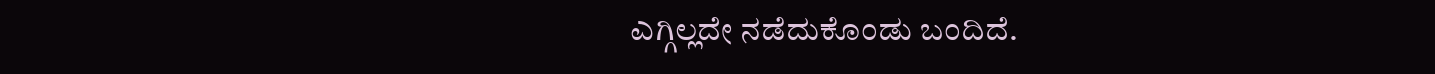ಎಗ್ಗಿಲ್ಲದೇ ನಡೆದುಕೊಂಡು ಬಂದಿದೆ.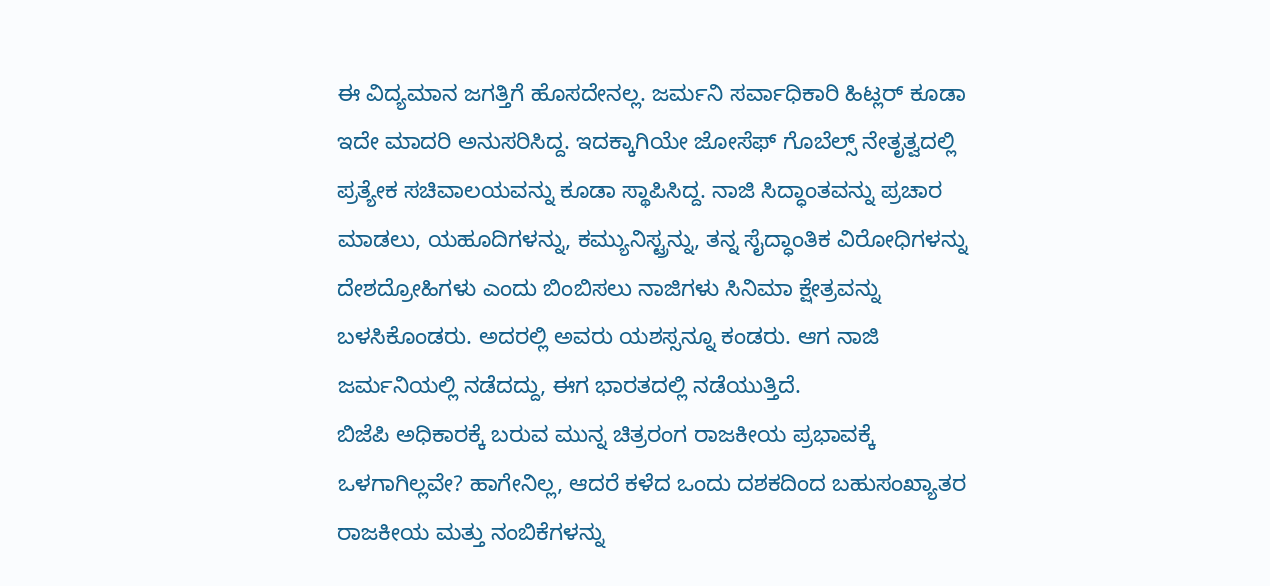ಈ ವಿದ್ಯಮಾನ ಜಗತ್ತಿಗೆ ಹೊಸದೇನಲ್ಲ. ಜರ್ಮನಿ ಸರ್ವಾಧಿಕಾರಿ ಹಿಟ್ಲರ್ ಕೂಡಾ ಇದೇ ಮಾದರಿ ಅನುಸರಿಸಿದ್ದ. ಇದಕ್ಕಾಗಿಯೇ ಜೋಸೆಫ್ ಗೊಬೆಲ್ಸ್ ನೇತೃತ್ವದಲ್ಲಿ ಪ್ರತ್ಯೇಕ ಸಚಿವಾಲಯವನ್ನು ಕೂಡಾ ಸ್ಥಾಪಿಸಿದ್ದ. ನಾಜಿ ಸಿದ್ಧಾಂತವನ್ನು ಪ್ರಚಾರ ಮಾಡಲು, ಯಹೂದಿಗಳನ್ನು, ಕಮ್ಯುನಿಸ್ಟ್ರನ್ನು, ತನ್ನ ಸೈದ್ಧಾಂತಿಕ ವಿರೋಧಿಗಳನ್ನು ದೇಶದ್ರೋಹಿಗಳು ಎಂದು ಬಿಂಬಿಸಲು ನಾಜಿಗಳು ಸಿನಿಮಾ ಕ್ಷೇತ್ರವನ್ನು ಬಳಸಿಕೊಂಡರು. ಅದರಲ್ಲಿ ಅವರು ಯಶಸ್ಸನ್ನೂ ಕಂಡರು. ಆಗ ನಾಜಿ ಜರ್ಮನಿಯಲ್ಲಿ ನಡೆದದ್ದು, ಈಗ ಭಾರತದಲ್ಲಿ ನಡೆಯುತ್ತಿದೆ.
ಬಿಜೆಪಿ ಅಧಿಕಾರಕ್ಕೆ ಬರುವ ಮುನ್ನ ಚಿತ್ರರಂಗ ರಾಜಕೀಯ ಪ್ರಭಾವಕ್ಕೆ ಒಳಗಾಗಿಲ್ಲವೇ? ಹಾಗೇನಿಲ್ಲ, ಆದರೆ ಕಳೆದ ಒಂದು ದಶಕದಿಂದ ಬಹುಸಂಖ್ಯಾತರ ರಾಜಕೀಯ ಮತ್ತು ನಂಬಿಕೆಗಳನ್ನು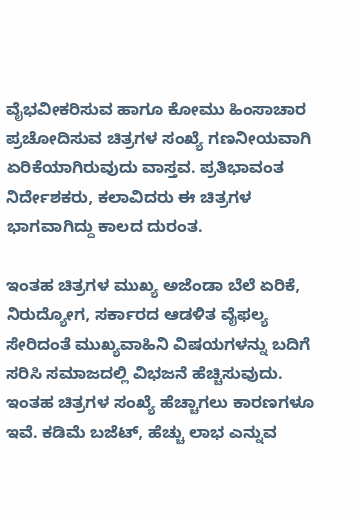ವೈಭವೀಕರಿಸುವ ಹಾಗೂ ಕೋಮು ಹಿಂಸಾಚಾರ ಪ್ರಚೋದಿಸುವ ಚಿತ್ರಗಳ ಸಂಖ್ಯೆ ಗಣನೀಯವಾಗಿ ಏರಿಕೆಯಾಗಿರುವುದು ವಾಸ್ತವ. ಪ್ರತಿಭಾವಂತ ನಿರ್ದೇಶಕರು, ಕಲಾವಿದರು ಈ ಚಿತ್ರಗಳ ಭಾಗವಾಗಿದ್ದು ಕಾಲದ ದುರಂತ.

ಇಂತಹ ಚಿತ್ರಗಳ ಮುಖ್ಯ ಅಜೆಂಡಾ ಬೆಲೆ ಏರಿಕೆ, ನಿರುದ್ಯೋಗ, ಸರ್ಕಾರದ ಆಡಳಿತ ವೈಫಲ್ಯ ಸೇರಿದಂತೆ ಮುಖ್ಯವಾಹಿನಿ ವಿಷಯಗಳನ್ನು ಬದಿಗೆ ಸರಿಸಿ ಸಮಾಜದಲ್ಲಿ ವಿಭಜನೆ ಹೆಚ್ಚಿಸುವುದು. ಇಂತಹ ಚಿತ್ರಗಳ ಸಂಖ್ಯೆ ಹೆಚ್ಚಾಗಲು ಕಾರಣಗಳೂ ಇವೆ. ಕಡಿಮೆ ಬಜೆಟ್, ಹೆಚ್ಚು ಲಾಭ ಎನ್ನುವ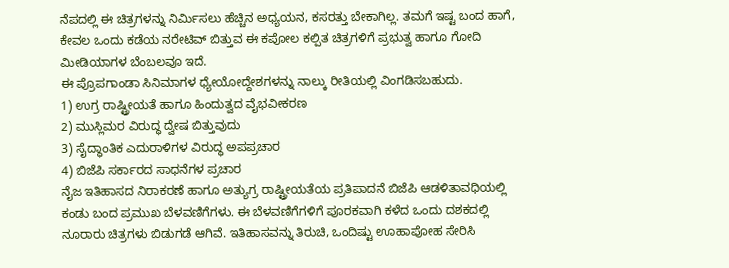ನೆಪದಲ್ಲಿ ಈ ಚಿತ್ರಗಳನ್ನು ನಿರ್ಮಿಸಲು ಹೆಚ್ಚಿನ ಅಧ್ಯಯನ, ಕಸರತ್ತು ಬೇಕಾಗಿಲ್ಲ. ತಮಗೆ ಇಷ್ಟ ಬಂದ ಹಾಗೆ, ಕೇವಲ ಒಂದು ಕಡೆಯ ನರೇಟಿವ್ ಬಿತ್ತುವ ಈ ಕಪೋಲ ಕಲ್ಪಿತ ಚಿತ್ರಗಳಿಗೆ ಪ್ರಭುತ್ವ ಹಾಗೂ ಗೋದಿ ಮೀಡಿಯಾಗಳ ಬೆಂಬಲವೂ ಇದೆ.
ಈ ಪ್ರೊಪಗಾಂಡಾ ಸಿನಿಮಾಗಳ ಧ್ಯೇಯೋದ್ದೇಶಗಳನ್ನು ನಾಲ್ಕು ರೀತಿಯಲ್ಲಿ ವಿಂಗಡಿಸಬಹುದು.
1) ಉಗ್ರ ರಾಷ್ಟ್ರೀಯತೆ ಹಾಗೂ ಹಿಂದುತ್ವದ ವೈಭವೀಕರಣ
2) ಮುಸ್ಲಿಮರ ವಿರುದ್ಧ ದ್ವೇಷ ಬಿತ್ತುವುದು
3) ಸೈದ್ಧಾಂತಿಕ ಎದುರಾಳಿಗಳ ವಿರುದ್ಧ ಅಪಪ್ರಚಾರ
4) ಬಿಜೆಪಿ ಸರ್ಕಾರದ ಸಾಧನೆಗಳ ಪ್ರಚಾರ
ನೈಜ ಇತಿಹಾಸದ ನಿರಾಕರಣೆ ಹಾಗೂ ಅತ್ಯುಗ್ರ ರಾಷ್ಟ್ರೀಯತೆಯ ಪ್ರತಿಪಾದನೆ ಬಿಜೆಪಿ ಆಡಳಿತಾವಧಿಯಲ್ಲಿ ಕಂಡು ಬಂದ ಪ್ರಮುಖ ಬೆಳವಣಿಗೆಗಳು. ಈ ಬೆಳವಣಿಗೆಗಳಿಗೆ ಪೂರಕವಾಗಿ ಕಳೆದ ಒಂದು ದಶಕದಲ್ಲಿ ನೂರಾರು ಚಿತ್ರಗಳು ಬಿಡುಗಡೆ ಆಗಿವೆ. ಇತಿಹಾಸವನ್ನು ತಿರುಚಿ, ಒಂದಿಷ್ಟು ಊಹಾಪೋಹ ಸೇರಿಸಿ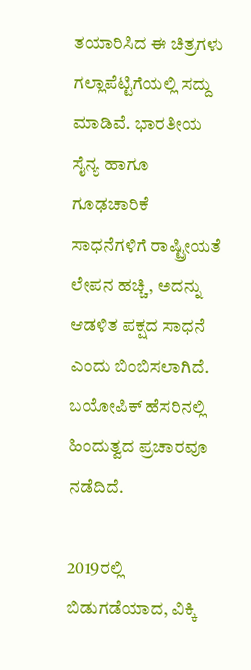ತಯಾರಿಸಿದ ಈ ಚಿತ್ರಗಳು ಗಲ್ಲಾಪೆಟ್ಟಿಗೆಯಲ್ಲಿ ಸದ್ದು ಮಾಡಿವೆ. ಭಾರತೀಯ ಸೈನ್ಯ ಹಾಗೂ ಗೂಢಚಾರಿಕೆ ಸಾಧನೆಗಳಿಗೆ ರಾಷ್ಟ್ರೀಯತೆ ಲೇಪನ ಹಚ್ಚಿ, ಅದನ್ನು ಆಡಳಿತ ಪಕ್ಷದ ಸಾಧನೆ ಎಂದು ಬಿಂಬಿಸಲಾಗಿದೆ. ಬಯೋಪಿಕ್ ಹೆಸರಿನಲ್ಲಿ ಹಿಂದುತ್ವದ ಪ್ರಚಾರವೂ ನಡೆದಿದೆ.

2019ರಲ್ಲಿ ಬಿಡುಗಡೆಯಾದ, ವಿಕ್ಕಿ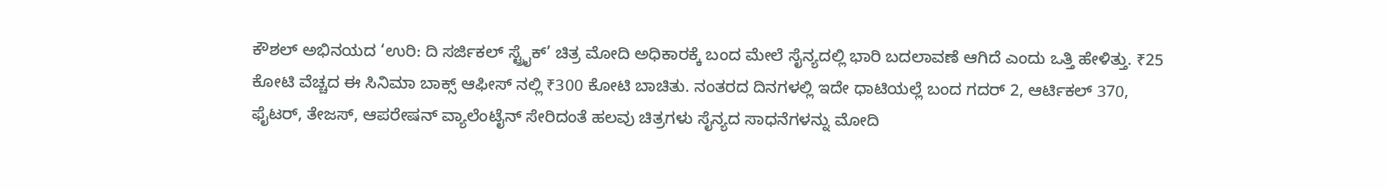ಕೌಶಲ್ ಅಭಿನಯದ ‘ಉರಿ: ದಿ ಸರ್ಜಿಕಲ್ ಸ್ಟ್ರೈಕ್’ ಚಿತ್ರ ಮೋದಿ ಅಧಿಕಾರಕ್ಕೆ ಬಂದ ಮೇಲೆ ಸೈನ್ಯದಲ್ಲಿ ಭಾರಿ ಬದಲಾವಣೆ ಆಗಿದೆ ಎಂದು ಒತ್ತಿ ಹೇಳಿತ್ತು. ₹25 ಕೋಟಿ ವೆಚ್ಚದ ಈ ಸಿನಿಮಾ ಬಾಕ್ಸ್ ಆಫೀಸ್ ನಲ್ಲಿ ₹300 ಕೋಟಿ ಬಾಚಿತು. ನಂತರದ ದಿನಗಳಲ್ಲಿ ಇದೇ ಧಾಟಿಯಲ್ಲೆ ಬಂದ ಗದರ್ 2, ಆರ್ಟಿಕಲ್ 370, ಫೈಟರ್, ತೇಜಸ್, ಆಪರೇಷನ್ ವ್ಯಾಲೆಂಟೈನ್ ಸೇರಿದಂತೆ ಹಲವು ಚಿತ್ರಗಳು ಸೈನ್ಯದ ಸಾಧನೆಗಳನ್ನು ಮೋದಿ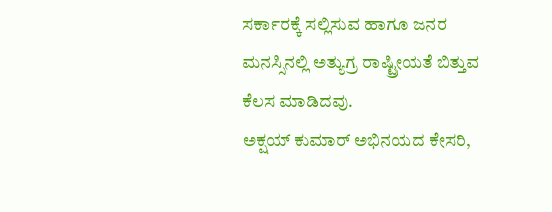ಸರ್ಕಾರಕ್ಕೆ ಸಲ್ಲಿಸುವ ಹಾಗೂ ಜನರ ಮನಸ್ಸಿನಲ್ಲಿ ಅತ್ಯುಗ್ರ ರಾಷ್ಟ್ರೀಯತೆ ಬಿತ್ತುವ ಕೆಲಸ ಮಾಡಿದವು.
ಅಕ್ಷಯ್ ಕುಮಾರ್ ಅಭಿನಯದ ಕೇಸರಿ,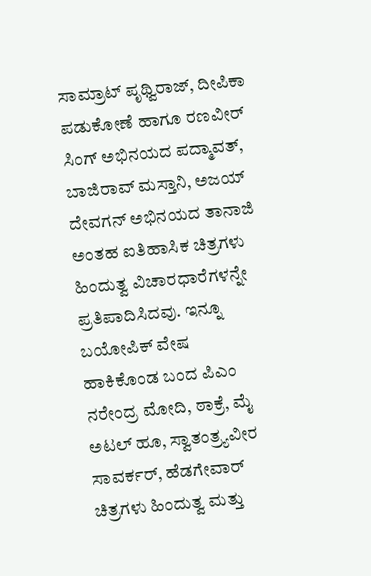ಸಾಮ್ರಾಟ್ ಪೃಥ್ವಿರಾಜ್, ದೀಪಿಕಾ ಪಡುಕೋಣೆ ಹಾಗೂ ರಣವೀರ್ ಸಿಂಗ್ ಅಭಿನಯದ ಪದ್ಮಾವತ್, ಬಾಜಿರಾವ್ ಮಸ್ತಾನಿ, ಅಜಯ್ ದೇವಗನ್ ಅಭಿನಯದ ತಾನಾಜಿ ಅಂತಹ ಐತಿಹಾಸಿಕ ಚಿತ್ರಗಳು ಹಿಂದುತ್ವ ವಿಚಾರಧಾರೆಗಳನ್ನೇ ಪ್ರತಿಪಾದಿಸಿದವು. ಇನ್ನೂ ಬಯೋಪಿಕ್ ವೇಷ ಹಾಕಿಕೊಂಡ ಬಂದ ಪಿಎಂ ನರೇಂದ್ರ ಮೋದಿ, ಠಾಕ್ರೆ, ಮೈ ಅಟಲ್ ಹೂ, ಸ್ವಾತಂತ್ರ್ಯವೀರ ಸಾವರ್ಕರ್, ಹೆಡಗೇವಾರ್ ಚಿತ್ರಗಳು ಹಿಂದುತ್ವ ಮತ್ತು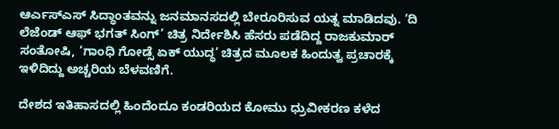ಆರ್ಎಸ್ಎಸ್ ಸಿದ್ಧಾಂತವನ್ನು ಜನಮಾನಸದಲ್ಲಿ ಬೇರೂರಿಸುವ ಯತ್ನ ಮಾಡಿದವು. ‘ದಿ ಲೆಜೆಂಡ್ ಆಫ್ ಭಗತ್ ಸಿಂಗ್’ ಚಿತ್ರ ನಿರ್ದೇಶಿಸಿ ಹೆಸರು ಪಡೆದಿದ್ದ ರಾಜಕುಮಾರ್ ಸಂತೋಷಿ, ‘ಗಾಂಧಿ ಗೋಡ್ಸೆ ಏಕ್ ಯುದ್ಧ’ ಚಿತ್ರದ ಮೂಲಕ ಹಿಂದುತ್ವ ಪ್ರಚಾರಕ್ಕೆ ಇಳಿದಿದ್ದು ಅಚ್ಚರಿಯ ಬೆಳವಣಿಗೆ.

ದೇಶದ ಇತಿಹಾಸದಲ್ಲಿ ಹಿಂದೆಂದೂ ಕಂಡರಿಯದ ಕೋಮು ಧ್ರುವೀಕರಣ ಕಳೆದ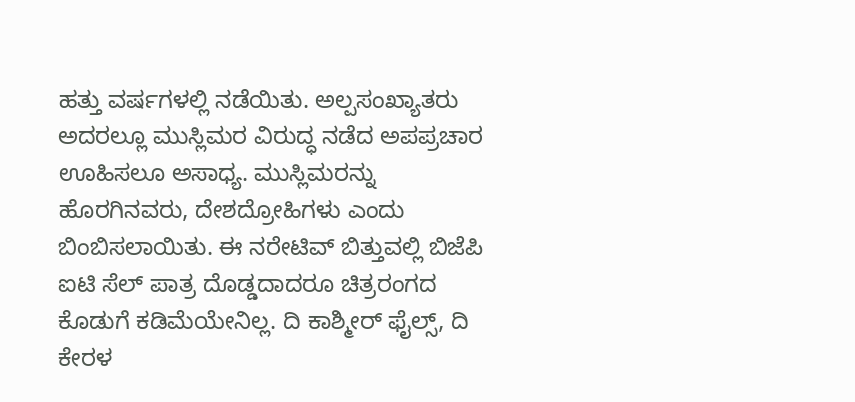ಹತ್ತು ವರ್ಷಗಳಲ್ಲಿ ನಡೆಯಿತು. ಅಲ್ಪಸಂಖ್ಯಾತರು ಅದರಲ್ಲೂ ಮುಸ್ಲಿಮರ ವಿರುದ್ಧ ನಡೆದ ಅಪಪ್ರಚಾರ ಊಹಿಸಲೂ ಅಸಾಧ್ಯ. ಮುಸ್ಲಿಮರನ್ನು ಹೊರಗಿನವರು, ದೇಶದ್ರೋಹಿಗಳು ಎಂದು ಬಿಂಬಿಸಲಾಯಿತು. ಈ ನರೇಟಿವ್ ಬಿತ್ತುವಲ್ಲಿ ಬಿಜೆಪಿ ಐಟಿ ಸೆಲ್ ಪಾತ್ರ ದೊಡ್ಡದಾದರೂ ಚಿತ್ರರಂಗದ ಕೊಡುಗೆ ಕಡಿಮೆಯೇನಿಲ್ಲ. ದಿ ಕಾಶ್ಮೀರ್ ಫೈಲ್ಸ್, ದಿ ಕೇರಳ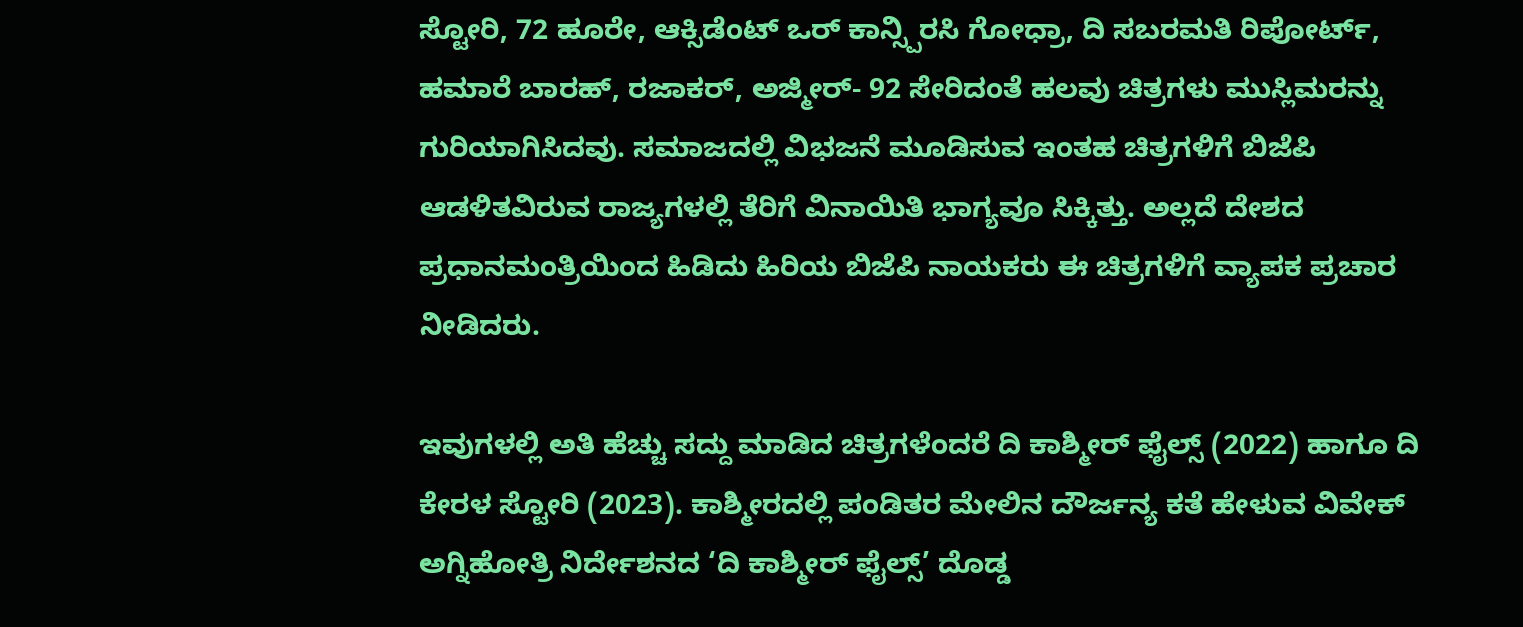ಸ್ಟೋರಿ, 72 ಹೂರೇ, ಆಕ್ಸಿಡೆಂಟ್ ಒರ್ ಕಾನ್ಸ್ಪಿರಸಿ ಗೋಧ್ರಾ, ದಿ ಸಬರಮತಿ ರಿಪೋರ್ಟ್, ಹಮಾರೆ ಬಾರಹ್, ರಜಾಕರ್, ಅಜ್ಮೀರ್- 92 ಸೇರಿದಂತೆ ಹಲವು ಚಿತ್ರಗಳು ಮುಸ್ಲಿಮರನ್ನು ಗುರಿಯಾಗಿಸಿದವು. ಸಮಾಜದಲ್ಲಿ ವಿಭಜನೆ ಮೂಡಿಸುವ ಇಂತಹ ಚಿತ್ರಗಳಿಗೆ ಬಿಜೆಪಿ ಆಡಳಿತವಿರುವ ರಾಜ್ಯಗಳಲ್ಲಿ ತೆರಿಗೆ ವಿನಾಯಿತಿ ಭಾಗ್ಯವೂ ಸಿಕ್ಕಿತ್ತು. ಅಲ್ಲದೆ ದೇಶದ ಪ್ರಧಾನಮಂತ್ರಿಯಿಂದ ಹಿಡಿದು ಹಿರಿಯ ಬಿಜೆಪಿ ನಾಯಕರು ಈ ಚಿತ್ರಗಳಿಗೆ ವ್ಯಾಪಕ ಪ್ರಚಾರ ನೀಡಿದರು.

ಇವುಗಳಲ್ಲಿ ಅತಿ ಹೆಚ್ಚು ಸದ್ದು ಮಾಡಿದ ಚಿತ್ರಗಳೆಂದರೆ ದಿ ಕಾಶ್ಮೀರ್ ಫೈಲ್ಸ್ (2022) ಹಾಗೂ ದಿ ಕೇರಳ ಸ್ಟೋರಿ (2023). ಕಾಶ್ಮೀರದಲ್ಲಿ ಪಂಡಿತರ ಮೇಲಿನ ದೌರ್ಜನ್ಯ ಕತೆ ಹೇಳುವ ವಿವೇಕ್ ಅಗ್ನಿಹೋತ್ರಿ ನಿರ್ದೇಶನದ ‘ದಿ ಕಾಶ್ಮೀರ್ ಫೈಲ್ಸ್’ ದೊಡ್ಡ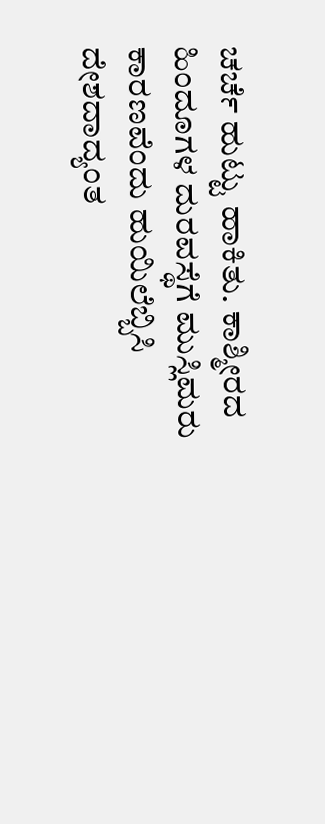ಚರ್ಚೆ ಹುಟ್ಟು ಹಾಕಿತು. ಕಾಶ್ಮೀರದ ಹಿಂದೂಗಳ ದುರವಸ್ಥೆಗೆ ಮುಸ್ಲಿಮರು ಕಾರಣವೆಂದು ಹುಯಿಲೆಬ್ಬಿಸಿ ದೇಶದಾದ್ಯಂತ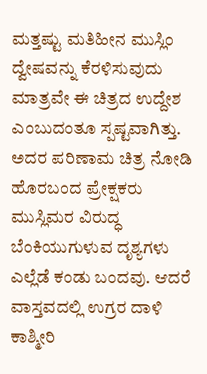ಮತ್ತಷ್ಟು ಮತಿಹೀನ ಮುಸ್ಲಿಂ ದ್ವೇಷವನ್ನು ಕೆರಳಿಸುವುದು ಮಾತ್ರವೇ ಈ ಚಿತ್ರದ ಉದ್ದೇಶ ಎಂಬುದಂತೂ ಸ್ಪಷ್ಟವಾಗಿತ್ತು. ಅದರ ಪರಿಣಾಮ ಚಿತ್ರ ನೋಡಿ ಹೊರಬಂದ ಪ್ರೇಕ್ಷಕರು ಮುಸ್ಲಿಮರ ವಿರುದ್ಧ ಬೆಂಕಿಯುಗುಳುವ ದೃಶ್ಯಗಳು ಎಲ್ಲೆಡೆ ಕಂಡು ಬಂದವು. ಆದರೆ ವಾಸ್ತವದಲ್ಲಿ ಉಗ್ರರ ದಾಳಿ ಕಾಶ್ಮೀರಿ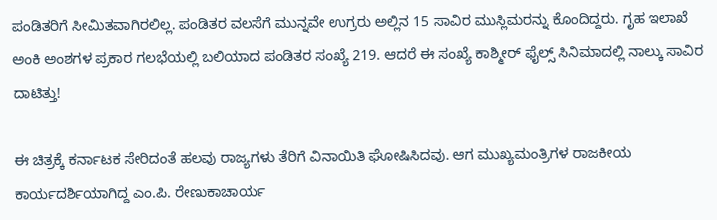ಪಂಡಿತರಿಗೆ ಸೀಮಿತವಾಗಿರಲಿಲ್ಲ. ಪಂಡಿತರ ವಲಸೆಗೆ ಮುನ್ನವೇ ಉಗ್ರರು ಅಲ್ಲಿನ 15 ಸಾವಿರ ಮುಸ್ಲಿಮರನ್ನು ಕೊಂದಿದ್ದರು. ಗೃಹ ಇಲಾಖೆ ಅಂಕಿ ಅಂಶಗಳ ಪ್ರಕಾರ ಗಲಭೆಯಲ್ಲಿ ಬಲಿಯಾದ ಪಂಡಿತರ ಸಂಖ್ಯೆ 219. ಆದರೆ ಈ ಸಂಖ್ಯೆ ಕಾಶ್ಮೀರ್ ಫೈಲ್ಸ್ ಸಿನಿಮಾದಲ್ಲಿ ನಾಲ್ಕು ಸಾವಿರ ದಾಟಿತ್ತು!

ಈ ಚಿತ್ರಕ್ಕೆ ಕರ್ನಾಟಕ ಸೇರಿದಂತೆ ಹಲವು ರಾಜ್ಯಗಳು ತೆರಿಗೆ ವಿನಾಯಿತಿ ಘೋಷಿಸಿದವು. ಆಗ ಮುಖ್ಯಮಂತ್ರಿಗಳ ರಾಜಕೀಯ ಕಾರ್ಯದರ್ಶಿಯಾಗಿದ್ದ ಎಂ.ಪಿ. ರೇಣುಕಾಚಾರ್ಯ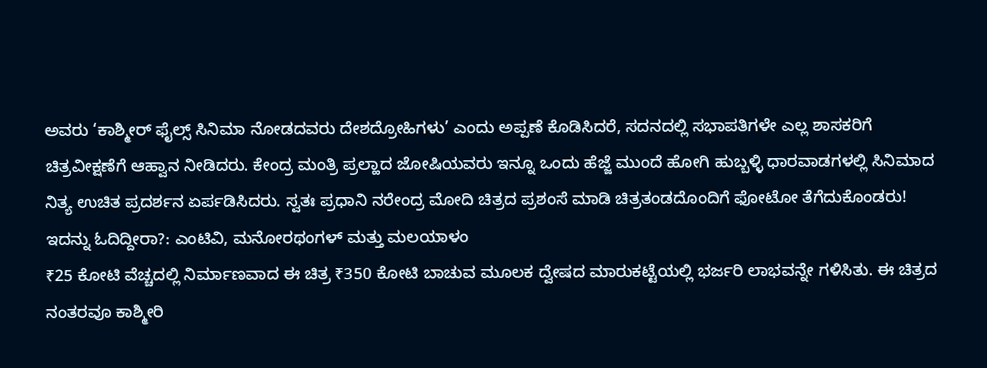ಅವರು ‘ಕಾಶ್ಮೀರ್ ಫೈಲ್ಸ್ ಸಿನಿಮಾ ನೋಡದವರು ದೇಶದ್ರೋಹಿಗಳು’ ಎಂದು ಅಪ್ಪಣೆ ಕೊಡಿಸಿದರೆ, ಸದನದಲ್ಲಿ ಸಭಾಪತಿಗಳೇ ಎಲ್ಲ ಶಾಸಕರಿಗೆ ಚಿತ್ರವೀಕ್ಷಣೆಗೆ ಆಹ್ವಾನ ನೀಡಿದರು. ಕೇಂದ್ರ ಮಂತ್ರಿ ಪ್ರಲ್ಹಾದ ಜೋಷಿಯವರು ಇನ್ನೂ ಒಂದು ಹೆಜ್ಜೆ ಮುಂದೆ ಹೋಗಿ ಹುಬ್ಬಳ್ಳಿ ಧಾರವಾಡಗಳಲ್ಲಿ ಸಿನಿಮಾದ ನಿತ್ಯ ಉಚಿತ ಪ್ರದರ್ಶನ ಏರ್ಪಡಿಸಿದರು. ಸ್ವತಃ ಪ್ರಧಾನಿ ನರೇಂದ್ರ ಮೋದಿ ಚಿತ್ರದ ಪ್ರಶಂಸೆ ಮಾಡಿ ಚಿತ್ರತಂಡದೊಂದಿಗೆ ಫೋಟೋ ತೆಗೆದುಕೊಂಡರು!
ಇದನ್ನು ಓದಿದ್ದೀರಾ?: ಎಂಟಿವಿ, ಮನೋರಥಂಗಳ್ ಮತ್ತು ಮಲಯಾಳಂ
₹25 ಕೋಟಿ ವೆಚ್ಚದಲ್ಲಿ ನಿರ್ಮಾಣವಾದ ಈ ಚಿತ್ರ ₹350 ಕೋಟಿ ಬಾಚುವ ಮೂಲಕ ದ್ವೇಷದ ಮಾರುಕಟ್ಟೆಯಲ್ಲಿ ಭರ್ಜರಿ ಲಾಭವನ್ನೇ ಗಳಿಸಿತು. ಈ ಚಿತ್ರದ ನಂತರವೂ ಕಾಶ್ಮೀರಿ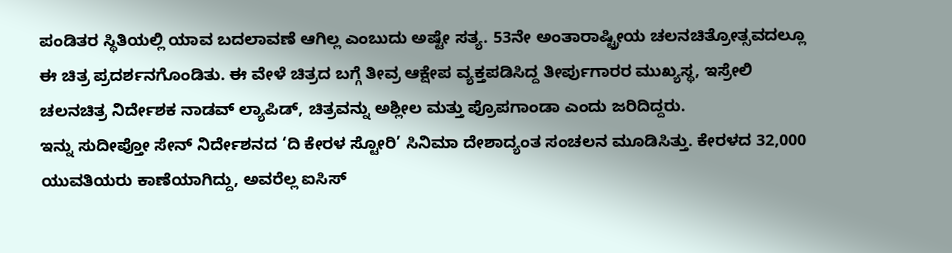ಪಂಡಿತರ ಸ್ಥಿತಿಯಲ್ಲಿ ಯಾವ ಬದಲಾವಣೆ ಆಗಿಲ್ಲ ಎಂಬುದು ಅಷ್ಟೇ ಸತ್ಯ. 53ನೇ ಅಂತಾರಾಷ್ಟ್ರೀಯ ಚಲನಚಿತ್ರೋತ್ಸವದಲ್ಲೂ ಈ ಚಿತ್ರ ಪ್ರದರ್ಶನಗೊಂಡಿತು. ಈ ವೇಳೆ ಚಿತ್ರದ ಬಗ್ಗೆ ತೀವ್ರ ಆಕ್ಷೇಪ ವ್ಯಕ್ತಪಡಿಸಿದ್ದ ತೀರ್ಪುಗಾರರ ಮುಖ್ಯಸ್ಥ, ಇಸ್ರೇಲಿ ಚಲನಚಿತ್ರ ನಿರ್ದೇಶಕ ನಾಡವ್ ಲ್ಯಾಪಿಡ್, ಚಿತ್ರವನ್ನು ಅಶ್ಲೀಲ ಮತ್ತು ಪ್ರೊಪಗಾಂಡಾ ಎಂದು ಜರಿದಿದ್ದರು.
ಇನ್ನು ಸುದೀಪ್ತೋ ಸೇನ್ ನಿರ್ದೇಶನದ ‘ದಿ ಕೇರಳ ಸ್ಟೋರಿ’ ಸಿನಿಮಾ ದೇಶಾದ್ಯಂತ ಸಂಚಲನ ಮೂಡಿಸಿತ್ತು. ಕೇರಳದ 32,000 ಯುವತಿಯರು ಕಾಣೆಯಾಗಿದ್ದು, ಅವರೆಲ್ಲ ಐಸಿಸ್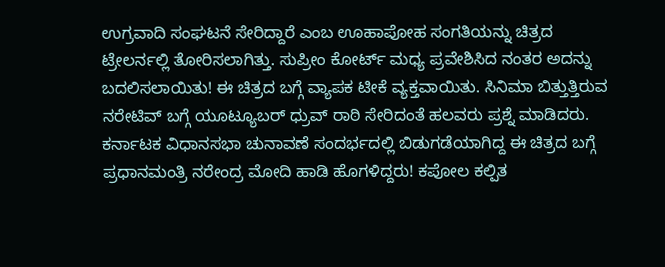ಉಗ್ರವಾದಿ ಸಂಘಟನೆ ಸೇರಿದ್ದಾರೆ ಎಂಬ ಊಹಾಪೋಹ ಸಂಗತಿಯನ್ನು ಚಿತ್ರದ ಟ್ರೇಲರ್ನಲ್ಲಿ ತೋರಿಸಲಾಗಿತ್ತು. ಸುಪ್ರೀಂ ಕೋರ್ಟ್ ಮಧ್ಯ ಪ್ರವೇಶಿಸಿದ ನಂತರ ಅದನ್ನು ಬದಲಿಸಲಾಯಿತು! ಈ ಚಿತ್ರದ ಬಗ್ಗೆ ವ್ಯಾಪಕ ಟೀಕೆ ವ್ಯಕ್ತವಾಯಿತು. ಸಿನಿಮಾ ಬಿತ್ತುತ್ತಿರುವ ನರೇಟಿವ್ ಬಗ್ಗೆ ಯೂಟ್ಯೂಬರ್ ಧ್ರುವ್ ರಾಠಿ ಸೇರಿದಂತೆ ಹಲವರು ಪ್ರಶ್ನೆ ಮಾಡಿದರು. ಕರ್ನಾಟಕ ವಿಧಾನಸಭಾ ಚುನಾವಣೆ ಸಂದರ್ಭದಲ್ಲಿ ಬಿಡುಗಡೆಯಾಗಿದ್ದ ಈ ಚಿತ್ರದ ಬಗ್ಗೆ ಪ್ರಧಾನಮಂತ್ರಿ ನರೇಂದ್ರ ಮೋದಿ ಹಾಡಿ ಹೊಗಳಿದ್ದರು! ಕಪೋಲ ಕಲ್ಪಿತ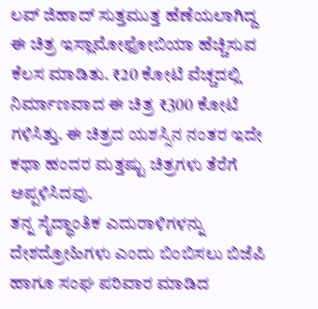ಲವ್ ಜಿಹಾದ್ ಸುತ್ತಮುತ್ತ ಹೆಣೆಯಲಾಗಿದ್ದ ಈ ಚಿತ್ರ ಇಸ್ಲಾಮೋಫೋಬಿಯಾ ಹೆಚ್ಚಿಸುವ ಕೆಲಸ ಮಾಡಿತು. ₹20 ಕೋಟಿ ವೆಚ್ಚದಲ್ಲಿ ನಿರ್ಮಾಣವಾದ ಈ ಚಿತ್ರ ₹300 ಕೋಟಿ ಗಳಿಸಿತ್ತು. ಈ ಚಿತ್ರದ ಯಶಸ್ಸಿನ ನಂತರ ಇದೇ ಕಥಾ ಹಂದರ ಮತ್ತಷ್ಟು ಚಿತ್ರಗಳು ತೆರೆಗೆ ಅಪ್ಪಳಿಸಿದವು.
ತನ್ನ ಸೈದ್ಧಾಂತಿಕ ಎದುರಾಳಿಗಳನ್ನು ದೇಶದ್ರೋಹಿಗಳು ಎಂದು ಬಿಂಬಿಸಲು ಬಿಜೆಪಿ ಹಾಗೂ ಸಂಘ ಪರಿವಾರ ಮಾಡಿದ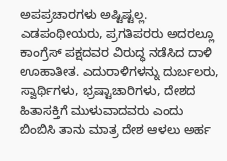ಅಪಪ್ರಚಾರಗಳು ಅಷ್ಟಿಷ್ಟಲ್ಲ. ಎಡಪಂಥೀಯರು, ಪ್ರಗತಿಪರರು ಅದರಲ್ಲೂ ಕಾಂಗ್ರೆಸ್ ಪಕ್ಷದವರ ವಿರುದ್ಧ ನಡೆಸಿದ ದಾಳಿ ಊಹಾತೀತ. ಎದುರಾಳಿಗಳನ್ನು ದುರ್ಬಲರು, ಸ್ವಾರ್ಥಿಗಳು, ಭ್ರಷ್ಟಾಚಾರಿಗಳು, ದೇಶದ ಹಿತಾಸಕ್ತಿಗೆ ಮುಳುವಾದವರು ಎಂದು ಬಿಂಬಿಸಿ ತಾನು ಮಾತ್ರ ದೇಶ ಆಳಲು ಅರ್ಹ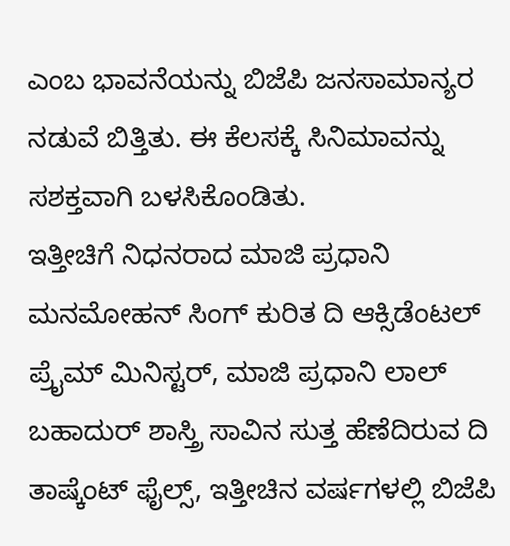ಎಂಬ ಭಾವನೆಯನ್ನು ಬಿಜೆಪಿ ಜನಸಾಮಾನ್ಯರ ನಡುವೆ ಬಿತ್ತಿತು. ಈ ಕೆಲಸಕ್ಕೆ ಸಿನಿಮಾವನ್ನು ಸಶಕ್ತವಾಗಿ ಬಳಸಿಕೊಂಡಿತು.
ಇತ್ತೀಚಿಗೆ ನಿಧನರಾದ ಮಾಜಿ ಪ್ರಧಾನಿ ಮನಮೋಹನ್ ಸಿಂಗ್ ಕುರಿತ ದಿ ಆಕ್ಸಿಡೆಂಟಲ್ ಪ್ರೈಮ್ ಮಿನಿಸ್ಟರ್, ಮಾಜಿ ಪ್ರಧಾನಿ ಲಾಲ್ ಬಹಾದುರ್ ಶಾಸ್ತ್ರಿ ಸಾವಿನ ಸುತ್ತ ಹೆಣೆದಿರುವ ದಿ ತಾಷ್ಕೆಂಟ್ ಫೈಲ್ಸ್, ಇತ್ತೀಚಿನ ವರ್ಷಗಳಲ್ಲಿ ಬಿಜೆಪಿ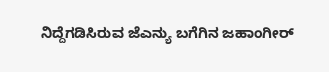ನಿದ್ದೆಗಡಿಸಿರುವ ಜೆಎನ್ಯು ಬಗೆಗಿನ ಜಹಾಂಗೀರ್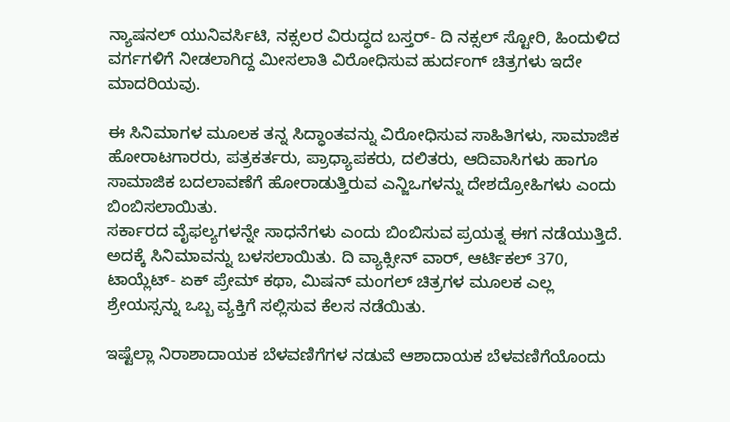ನ್ಯಾಷನಲ್ ಯುನಿವರ್ಸಿಟಿ, ನಕ್ಸಲರ ವಿರುದ್ಧದ ಬಸ್ತರ್- ದಿ ನಕ್ಸಲ್ ಸ್ಟೋರಿ, ಹಿಂದುಳಿದ ವರ್ಗಗಳಿಗೆ ನೀಡಲಾಗಿದ್ದ ಮೀಸಲಾತಿ ವಿರೋಧಿಸುವ ಹುರ್ದಂಗ್ ಚಿತ್ರಗಳು ಇದೇ ಮಾದರಿಯವು.

ಈ ಸಿನಿಮಾಗಳ ಮೂಲಕ ತನ್ನ ಸಿದ್ಧಾಂತವನ್ನು ವಿರೋಧಿಸುವ ಸಾಹಿತಿಗಳು, ಸಾಮಾಜಿಕ ಹೋರಾಟಗಾರರು, ಪತ್ರಕರ್ತರು, ಪ್ರಾಧ್ಯಾಪಕರು, ದಲಿತರು, ಆದಿವಾಸಿಗಳು ಹಾಗೂ ಸಾಮಾಜಿಕ ಬದಲಾವಣೆಗೆ ಹೋರಾಡುತ್ತಿರುವ ಎನ್ಜಿಒಗಳನ್ನು ದೇಶದ್ರೋಹಿಗಳು ಎಂದು ಬಿಂಬಿಸಲಾಯಿತು.
ಸರ್ಕಾರದ ವೈಫಲ್ಯಗಳನ್ನೇ ಸಾಧನೆಗಳು ಎಂದು ಬಿಂಬಿಸುವ ಪ್ರಯತ್ನ ಈಗ ನಡೆಯುತ್ತಿದೆ. ಅದಕ್ಕೆ ಸಿನಿಮಾವನ್ನು ಬಳಸಲಾಯಿತು. ದಿ ವ್ಯಾಕ್ಸೀನ್ ವಾರ್, ಆರ್ಟಿಕಲ್ 370, ಟಾಯ್ಲೆಟ್- ಏಕ್ ಪ್ರೇಮ್ ಕಥಾ, ಮಿಷನ್ ಮಂಗಲ್ ಚಿತ್ರಗಳ ಮೂಲಕ ಎಲ್ಲ ಶ್ರೇಯಸ್ಸನ್ನು ಒಬ್ಬ ವ್ಯಕ್ತಿಗೆ ಸಲ್ಲಿಸುವ ಕೆಲಸ ನಡೆಯಿತು.

ಇಷ್ಟೆಲ್ಲಾ ನಿರಾಶಾದಾಯಕ ಬೆಳವಣಿಗೆಗಳ ನಡುವೆ ಆಶಾದಾಯಕ ಬೆಳವಣಿಗೆಯೊಂದು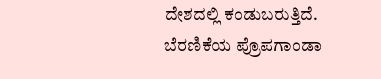ದೇಶದಲ್ಲಿ ಕಂಡುಬರುತ್ತಿದೆ. ಬೆರಣಿಕೆಯ ಪ್ರೊಪಗಾಂಡಾ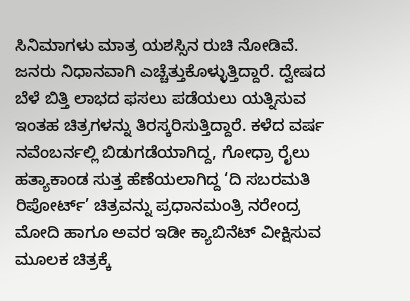ಸಿನಿಮಾಗಳು ಮಾತ್ರ ಯಶಸ್ಸಿನ ರುಚಿ ನೋಡಿವೆ. ಜನರು ನಿಧಾನವಾಗಿ ಎಚ್ಚೆತ್ತುಕೊಳ್ಳುತ್ತಿದ್ದಾರೆ. ದ್ವೇಷದ ಬೆಳೆ ಬಿತ್ತಿ ಲಾಭದ ಫಸಲು ಪಡೆಯಲು ಯತ್ನಿಸುವ ಇಂತಹ ಚಿತ್ರಗಳನ್ನು ತಿರಸ್ಕರಿಸುತ್ತಿದ್ದಾರೆ. ಕಳೆದ ವರ್ಷ ನವೆಂಬರ್ನಲ್ಲಿ ಬಿಡುಗಡೆಯಾಗಿದ್ದ, ಗೋಧ್ರಾ ರೈಲು ಹತ್ಯಾಕಾಂಡ ಸುತ್ತ ಹೆಣೆಯಲಾಗಿದ್ದ ‘ದಿ ಸಬರಮತಿ ರಿಪೋರ್ಟ್’ ಚಿತ್ರವನ್ನು ಪ್ರಧಾನಮಂತ್ರಿ ನರೇಂದ್ರ ಮೋದಿ ಹಾಗೂ ಅವರ ಇಡೀ ಕ್ಯಾಬಿನೆಟ್ ವೀಕ್ಷಿಸುವ ಮೂಲಕ ಚಿತ್ರಕ್ಕೆ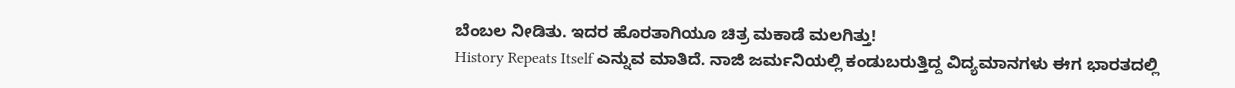ಬೆಂಬಲ ನೀಡಿತು. ಇದರ ಹೊರತಾಗಿಯೂ ಚಿತ್ರ ಮಕಾಡೆ ಮಲಗಿತ್ತು!
History Repeats Itself ಎನ್ನುವ ಮಾತಿದೆ. ನಾಜಿ ಜರ್ಮನಿಯಲ್ಲಿ ಕಂಡುಬರುತ್ತಿದ್ದ ವಿದ್ಯಮಾನಗಳು ಈಗ ಭಾರತದಲ್ಲಿ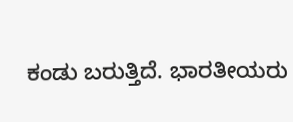ಕಂಡು ಬರುತ್ತಿದೆ. ಭಾರತೀಯರು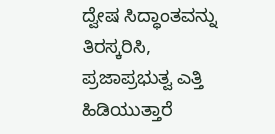ದ್ವೇಷ ಸಿದ್ಧಾಂತವನ್ನು ತಿರಸ್ಕರಿಸಿ, ಪ್ರಜಾಪ್ರಭುತ್ವ ಎತ್ತಿ ಹಿಡಿಯುತ್ತಾರೆ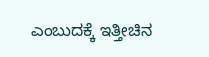ಎಂಬುದಕ್ಕೆ ಇತ್ತೀಚಿನ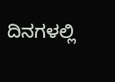ದಿನಗಳಲ್ಲಿ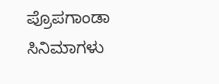ಪ್ರೊಪಗಾಂಡಾ ಸಿನಿಮಾಗಳು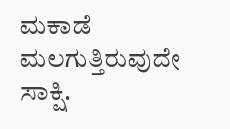ಮಕಾಡೆ ಮಲಗುತ್ತಿರುವುದೇ ಸಾಕ್ಷಿ.